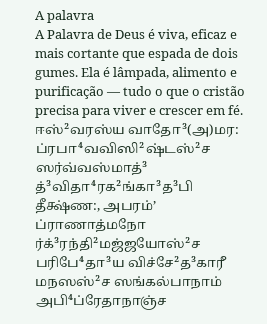A palavra
A Palavra de Deus é viva, eficaz e mais cortante que espada de dois gumes. Ela é lâmpada, alimento e purificação — tudo o que o cristão precisa para viver e crescer em fé.
ஈஸ்²வரஸ்ய வாதோ³(அ)மர: ப்ரபா⁴வவிஸி²ஷ்டஸ்²ச ஸர்வ்வஸ்மாத்³ த்³விதா⁴ரக²ங்கா³த³பி தீக்ஷ்ண:, அபரம்ʼ ப்ராணாத்மநோ ர்க்³ரந்தி²மஜ்ஜயோஸ்²ச பரிபே⁴தா³ய விச்சே²த³காரீ மநஸஸ்²ச ஸங்கல்பாநாம் அபி⁴ப்ரேதாநாஞ்ச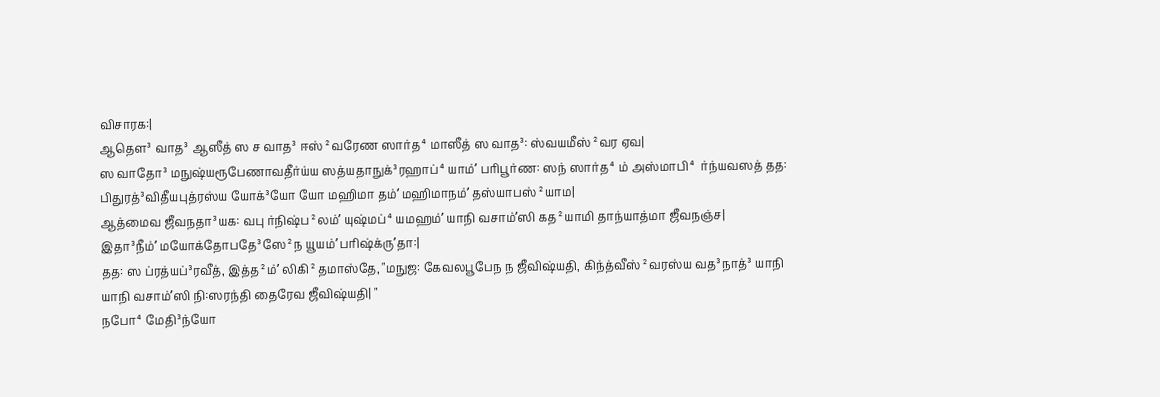விசாரக:|
ஆதௌ³ வாத³ ஆஸீத் ஸ ச வாத³ ஈஸ்²வரேண ஸார்த⁴மாஸீத் ஸ வாத³: ஸ்வயமீஸ்²வர ஏவ|
ஸ வாதோ³ மநுஷ்யரூபேணாவதீர்ய்ய ஸத்யதாநுக்³ரஹாப்⁴யாம்ʼ பரிபூர்ண: ஸந் ஸார்த⁴ம் அஸ்மாபி⁴ ர்ந்யவஸத் தத: பிதுரத்³விதீயபுத்ரஸ்ய யோக்³யோ யோ மஹிமா தம்ʼ மஹிமாநம்ʼ தஸ்யாபஸ்²யாம|
ஆத்மைவ ஜீவநதா³யக: வபு ர்நிஷ்ப²லம்ʼ யுஷ்மப்⁴யமஹம்ʼ யாநி வசாம்ʼஸி கத²யாமி தாந்யாத்மா ஜீவநஞ்ச|
இதா³நீம்ʼ மயோக்தோபதே³ஸே²ந யூயம்ʼ பரிஷ்க்ருʼதா:|
தத: ஸ ப்ரத்யப்³ரவீத், இத்த²ம்ʼ லிகி²தமாஸ்தே, "மநுஜ: கேவலபூபேந ந ஜீவிஷ்யதி, கிந்த்வீஸ்²வரஸ்ய வத³நாத்³ யாநி யாநி வசாம்ʼஸி நி:ஸரந்தி தைரேவ ஜீவிஷ்யதி| "
நபோ⁴மேதி³ந்யோ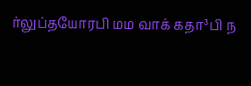ர்லுப்தயோரபி மம வாக் கதா³பி ந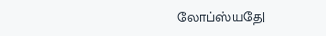லோப்ஸ்யதே|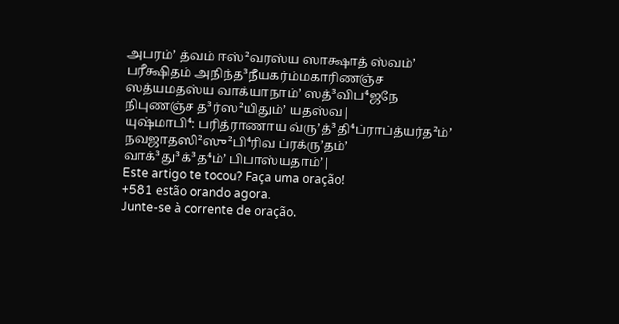அபரம்ʼ த்வம் ஈஸ்²வரஸ்ய ஸாக்ஷாத் ஸ்வம்ʼ பரீக்ஷிதம் அநிந்த³நீயகர்ம்மகாரிணஞ்ச ஸத்யமதஸ்ய வாக்யாநாம்ʼ ஸத்³விப⁴ஜநே நிபுணஞ்ச த³ர்ஸ²யிதும்ʼ யதஸ்வ|
யுஷ்மாபி⁴: பரித்ராணாய வ்ருʼத்³தி⁴ப்ராப்த்யர்த²ம்ʼ நவஜாதஸி²ஸு²பி⁴ரிவ ப்ரக்ருʼதம்ʼ வாக்³து³க்³த⁴ம்ʼ பிபாஸ்யதாம்ʼ|
Este artigo te tocou? Faça uma oração!
+581 estão orando agora.
Junte-se à corrente de oração.